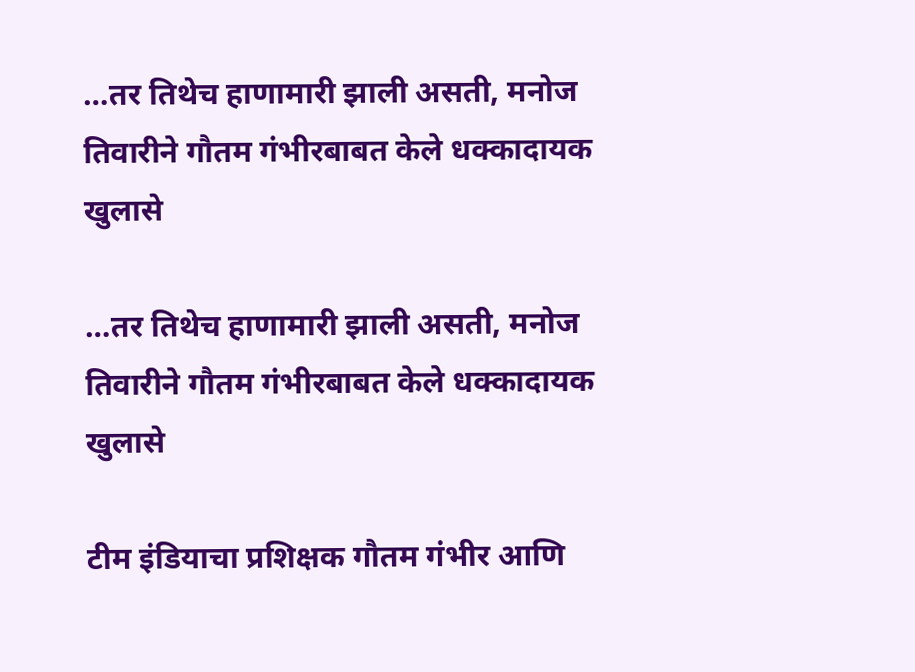…तर तिथेच हाणामारी झाली असती, मनोज तिवारीने गौतम गंभीरबाबत केले धक्कादायक खुलासे

…तर तिथेच हाणामारी झाली असती, मनोज तिवारीने गौतम गंभीरबाबत केले धक्कादायक खुलासे

टीम इंडियाचा प्रशिक्षक गौतम गंभीर आणि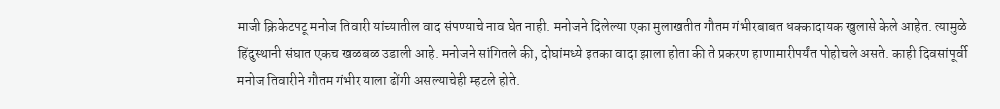माजी क्रिकेटपटू मनोज तिवारी यांच्यातील वाद संपण्याचे नाव घेत नाही. मनोजने दिलेल्या एका मुलाखतीत गौतम गंभीरबाबत धक्कादायक खुलासे केले आहेत. त्यामुळे हिंदुस्थानी संघात एकच खळबळ उडाली आहे. मनोजने सांगितले की, दोघांमध्ये इतका वादा झाला होता की ते प्रकरण हाणामारीपर्यंत पोहोचले असते. काही दिवसांपूर्वी मनोज तिवारीने गौतम गंभीर याला ढोंगी असल्याचेही म्हटले होते.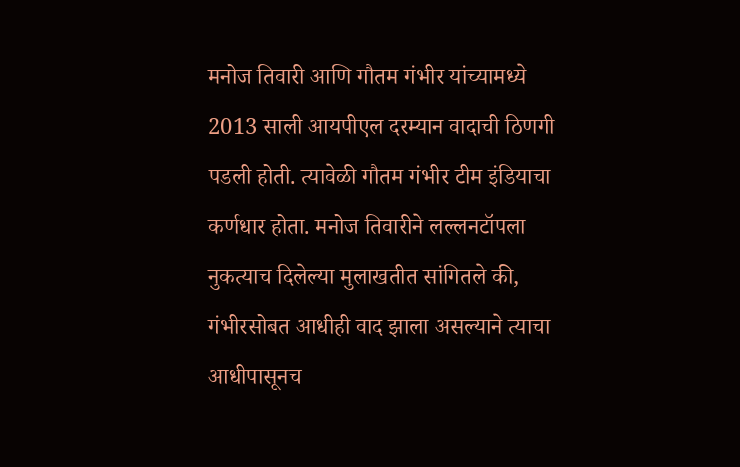मनोज तिवारी आणि गौतम गंभीर यांच्यामध्ये 2013 साली आयपीएल दरम्यान वादाची ठिणगी पडली होती. त्यावेळी गौतम गंभीर टीम इंडियाचा कर्णधार होता. मनोज तिवारीने लल्लनटॉपला नुकत्याच दिलेल्या मुलाखतीत सांगितले की, गंभीरसोबत आधीही वाद झाला असल्याने त्याचा आधीपासूनच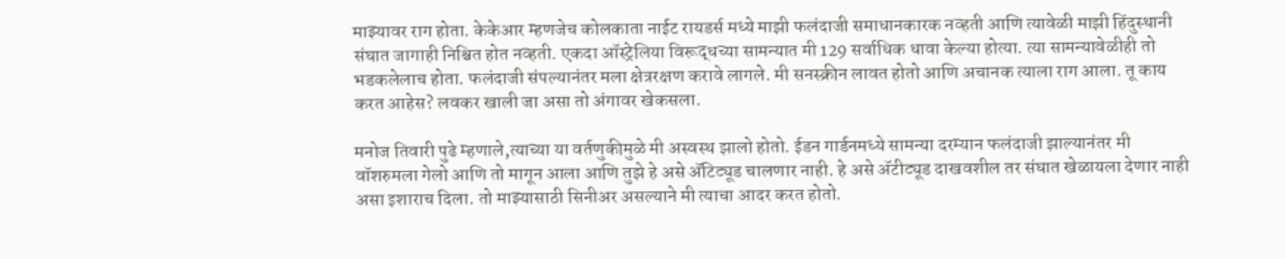माझ्यावर राग होता. केकेआर म्हणजेच कोलकाता नाईट रायडर्स मध्ये माझी फलंदाजी समाधानकारक नव्हती आणि त्यावेळी माझी हिंदुस्थानी संघात जागाही निश्चित होत नव्हती. एकदा ऑस्ट्रेलिया विरूद्धच्या सामन्यात मी 129 सर्वाधिक धावा केल्या होत्या. त्या सामन्यावेळीही तो भडकलेलाच होता. फलंदाजी संपल्यानंतर मला क्षेत्ररक्षण करावे लागले. मी सनस्क्रीन लावत होतो आणि अचानक त्याला राग आला. तू काय करत आहेस? लवकर खाली जा असा तो अंगावर खेकसला.

मनोज तिवारी पुढे म्हणाले,त्याच्या या वर्तणुकीमुळे मी अस्वस्थ झालो होतो. ईडन गार्डनमध्ये सामन्या दरम्यान फलंदाजी झाल्यानंतर मी वॉशरुमला गेलो आणि तो मागून आला आणि तुझे हे असे ॲटिट्यूड चालणार नाही. हे असे ॲटीट्यूड दाखवशील तर संघात खेळायला देणार नाही असा इशाराच दिला. तो माझ्यासाठी सिनीअर असल्याने मी त्याचा आदर करत होतो.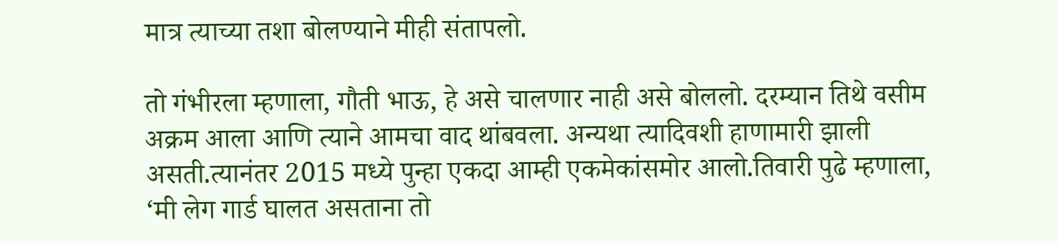मात्र त्याच्या तशा बोलण्याने मीही संतापलो.

तो गंभीरला म्हणाला, गौती भाऊ, हे असे चालणार नाही असे बोललो. दरम्यान तिथे वसीम अक्रम आला आणि त्याने आमचा वाद थांबवला. अन्यथा त्यादिवशी हाणामारी झाली असती.त्यानंतर 2015 मध्ये पुन्हा एकदा आम्ही एकमेकांसमोर आलो.तिवारी पुढे म्हणाला, ‘मी लेग गार्ड घालत असताना तो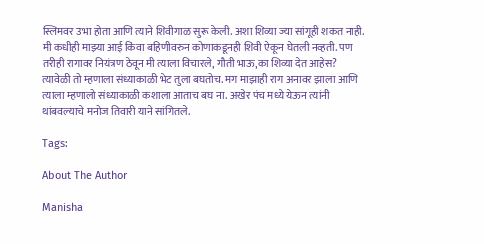स्लिमवर उभा होता आणि त्याने शिवीगाळ सुरू केली. अशा शिव्या ज्या सांगूही शकत नाही. मी कधीही माझ्या आई किंवा बहिणीवरुन कोणाकडूनही शिवी ऐकून घेतली नव्हती. पण तरीही रागावर नियंत्रण ठेवून मी त्याला विचारले, गौती भाऊ,का शिव्या देत आहेस? त्यावेळी तो म्हणाला संध्याकाळी भेट तुला बघतोच. मग माझाही राग अनावर झाला आणि त्याला म्हणालो संध्याकाळी कशाला आताच बघ ना. अखेर पंच मध्ये येऊन त्यांनी थांबवल्याचे मनोज तिवारी याने सांगितले.

Tags:

About The Author

Manisha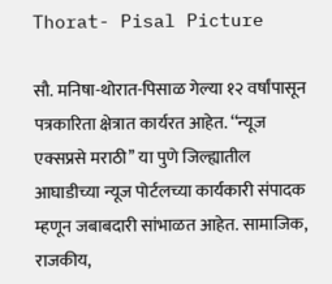Thorat- Pisal Picture

सौ. मनिषा-थोरात-पिसाळ गेल्या १२ वर्षांपासून पत्रकारिता क्षेत्रात कार्यरत आहेत. ‘‘न्यूज एक्सप्रसे मराठी’’ या पुणे जिल्ह्यातील आघाडीच्या न्यूज पोर्टलच्या कार्यकारी संपादक म्हणून जबाबदारी सांभाळत आहेत. सामाजिक, राजकीय,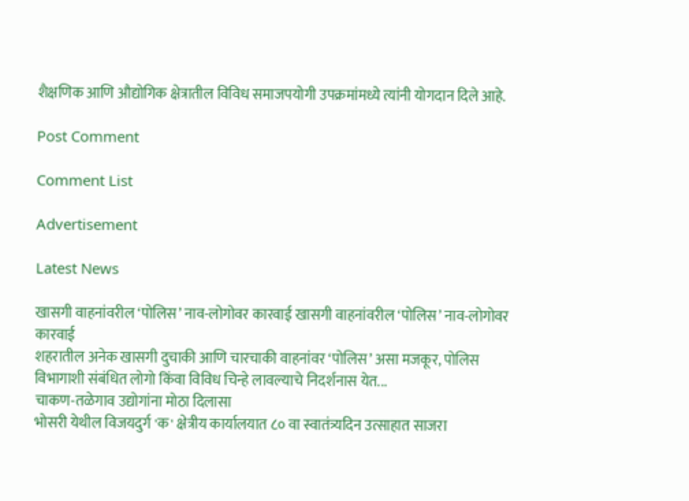शैक्षणिक आणि औद्योगिक क्षेत्रातील विविध समाजपयोगी उपक्रमांमध्ये त्यांनी योगदान दिले आहे.

Post Comment

Comment List

Advertisement

Latest News

खासगी वाहनांवरील ‘पोलिस’ नाव-लोगोवर कारवाई खासगी वाहनांवरील ‘पोलिस’ नाव-लोगोवर कारवाई
शहरातील अनेक खासगी दुचाकी आणि चारचाकी वाहनांवर ‘पोलिस’ असा मजकूर, पोलिस विभागाशी संबंधित लोगो किंवा विविध चिन्हे लावल्याचे निदर्शनास येत...
चाकण-तळेगाव उद्योगांना मोठा दिलासा
भोसरी येथील विजयदुर्ग 'क' क्षेत्रीय कार्यालयात ८० वा स्वातंत्र्यदिन उत्साहात साजरा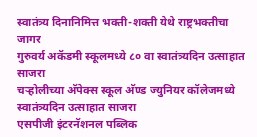स्वातंत्र्य दिनानिमित्त भक्ती-शक्ती येथे राष्ट्रभक्तीचा जागर
गुरुवर्य अकॅडमी स्कूलमध्ये ८० वा स्वातंत्र्यदिन उत्साहात साजरा
चऱ्होलीच्या अ‍ॅपेक्स स्कूल अ‍ॅण्ड ज्युनियर कॉलेजमध्ये स्वातंत्र्यदिन उत्साहात साजरा
एसपीजी इंटरनॅशनल पब्लिक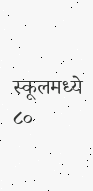स्कूलमध्ये ८०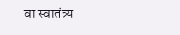वा स्वातंत्र्य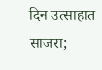दिन उत्साहात साजरा;